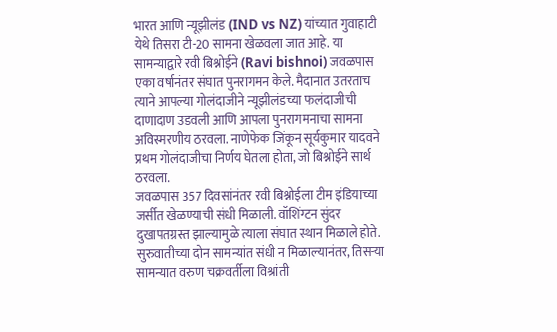भारत आणि न्यूझीलंड (IND vs NZ) यांच्यात गुवाहाटी येथे तिसरा टी-20 सामना खेळवला जात आहे. या सामन्याद्वारे रवी बिश्नोईने (Ravi bishnoi) जवळपास एका वर्षानंतर संघात पुनरागमन केले. मैदानात उतरताच त्याने आपल्या गोलंदाजीने न्यूझीलंडच्या फलंदाजीची दाणादाण उडवली आणि आपला पुनरागमनाचा सामना अविस्मरणीय ठरवला. नाणेफेक जिंकून सूर्यकुमार यादवने प्रथम गोलंदाजीचा निर्णय घेतला होता, जो बिश्नोईने सार्थ ठरवला.
जवळपास 357 दिवसांनंतर रवी बिश्नोईला टीम इंडियाच्या जर्सीत खेळण्याची संधी मिळाली. वॉशिंग्टन सुंदर दुखापतग्रस्त झाल्यामुळे त्याला संघात स्थान मिळाले होते. सुरुवातीच्या दोन सामन्यांत संधी न मिळाल्यानंतर, तिसऱ्या सामन्यात वरुण चक्रवर्तीला विश्रांती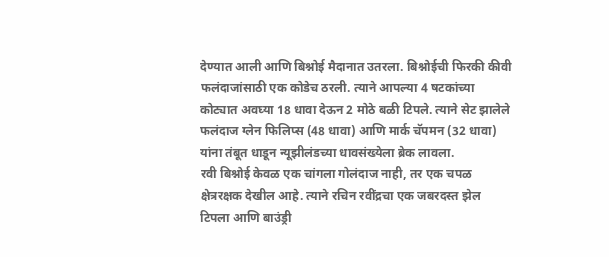देण्यात आली आणि बिश्नोई मैदानात उतरला. बिश्नोईची फिरकी कीवी फलंदाजांसाठी एक कोडेच ठरली. त्याने आपल्या 4 षटकांच्या कोट्यात अवघ्या 18 धावा देऊन 2 मोठे बळी टिपले. त्याने सेट झालेले फलंदाज ग्लेन फिलिप्स (48 धावा) आणि मार्क चॅपमन (32 धावा) यांना तंबूत धाडून न्यूझीलंडच्या धावसंख्येला ब्रेक लावला.
रवी बिश्नोई केवळ एक चांगला गोलंदाज नाही, तर एक चपळ क्षेत्ररक्षक देखील आहे. त्याने रचिन रवींद्रचा एक जबरदस्त झेल टिपला आणि बाउंड्री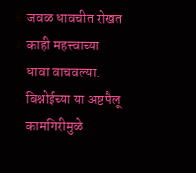जवळ धावचीत रोखत काही महत्त्वाच्या धावा वाचवल्या. बिश्नोईच्या या अष्टपैलू कामगिरीमुळे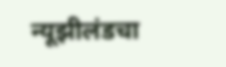न्यूझीलंडचा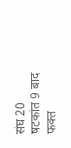संघ 20 षटकांत 9 बाद फक्त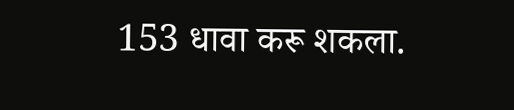153 धावा करू शकला.